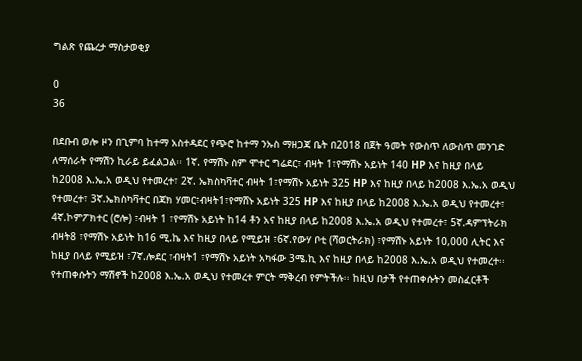ግልጽ የጨረታ ማስታወቂያ

0
36

በደቡብ ወሎ ዞን በጊምባ ከተማ አስተዳደር የጭሮ ከተማ ንኡስ ማዘጋጃ ቤት በ2018 በጀት ዓመት የውስጥ ለውስጥ መንገድ ለማሰራት የማሽን ኪራይ ይፈልጋል፡፡ 1ኛ. የማሽኑ ስም ሞተር ግሬደር፣ ብዛት 1፣የማሽኑ አይነት 140 HP እና ከዚያ በላይ ከ2008 እ.ኤ.አ ወዲህ የተመረተ፣ 2ኛ. ኤክስካቫተር ብዛት 1፣የማሽኑ አይነት 325 HP እና ከዚያ በላይ ከ2008 እ.ኤ.አ ወዲህ የተመረተ፣ 3ኛ.ኤክስካቫተር በጃክ ሃመር፣ብዛት1፣የማሸኑ አይነት 325 HP እና ከዚያ በላይ ከ2008 እ.ኤ.አ ወዲህ የተመረተ፣ 4ኛ.ኮምፖክተር (ሮሎ) ፣ብዛት 1 ፣የማሽኑ አይነት ከ14 ቶን አና ከዚያ በላይ ከ2008 እ.ኤ.አ ወዲህ የተመረተ፣ 5ኛ.ዳምፕትራክ ብዛት8 ፣የማሽኑ አይነት ከ16 ሚ.ኬ እና ከዚያ በላይ የሚይዝ ፣6ኛ.የውሃ ቦቲ (ሻወርትራክ) ፣የማሽኑ አይነት 10,000 ሊትር እና ከዚያ በላይ የሚይዝ ፣7ኛ.ሎደር ፣ብዛት1 ፣የማሽኑ አይነት አካፋው 3ሜ.ኪ እና ከዚያ በላይ ከ2008 እ.ኤ.አ ወዲህ የተመረተ፡፡ የተጠቀሱትን ማሽኖች ከ2008 እ.ኤ.አ ወዲህ የተመረተ ምርት ማቅረብ የምትችሉ፡፡ ከዚህ በታች የተጠቀሱትን መስፈርቶች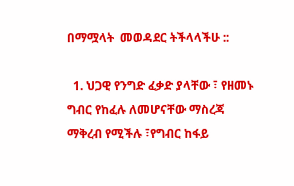በማሟላት  መወዳደር ትችላላችሁ ::

  1. ህጋዊ የንግድ ፈቃድ ያላቸው ፣ የዘመኑ ግብር የከፈሉ ለመሆናቸው ማስረጃ ማቅረብ የሚችሉ ፣የግብር ከፋይ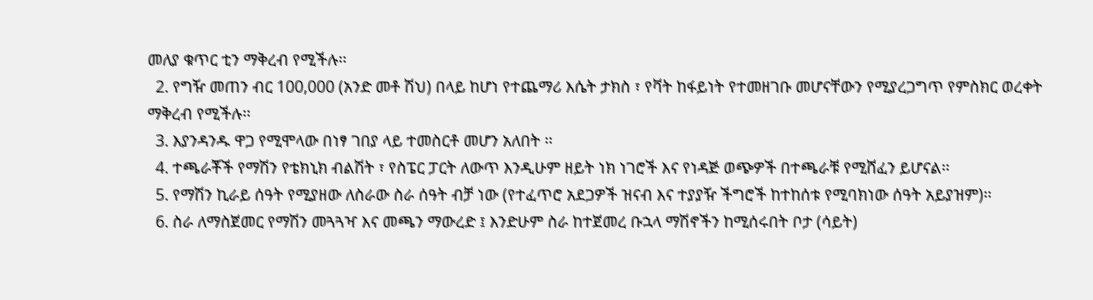መለያ ቁጥር ቲን ማቅረብ የሚችሉ፡፡
  2. የግዥ መጠን ብር 100,000 (አንድ መቶ ሽህ) በላይ ከሆነ የተጨማሪ እሴት ታክስ ፣ የቫት ከፋይነት የተመዘገቡ መሆናቸውን የሚያረጋግጥ የምስክር ወረቀት ማቅረብ የሚችሉ፡፡
  3. እያንዳንዱ ዋጋ የሚሞላው በነፃ ገበያ ላይ ተመስርቶ መሆን አለበት ፡፡
  4. ተጫራቾች የማሽን የቴክኒክ ብልሽት ፣ የስፔር ፓርት ለውጥ እንዲሁም ዘይት ነክ ነገሮች እና የነዳጅ ወጭዎች በተጫራቹ የሚሸፈን ይሆናል፡፡
  5. የማሽን ኪራይ ሰዓት የሚያዘው ለስራው ስራ ሰዓት ብቻ ነው (የተፈጥሮ አደጋዎች ዝናብ እና ተያያዥ ችግሮች ከተከሰቱ የሚባክነው ሰዓት አይያዝም)፡፡
  6. ስራ ለማስጀመር የማሽን መጓጓዣ እና መጫን ማውረድ ፤ እንድሁም ስራ ከተጀመረ ቡኋላ ማሽኖችን ከሚሰሩበት ቦታ (ሳይት)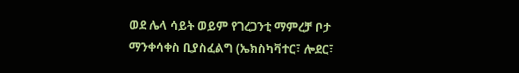ወደ ሌላ ሳይት ወይም የገረጋንቲ ማምረቻ ቦታ ማንቀሳቀስ ቢያስፈልግ (ኤክስካቫተር፣ ሎደር፣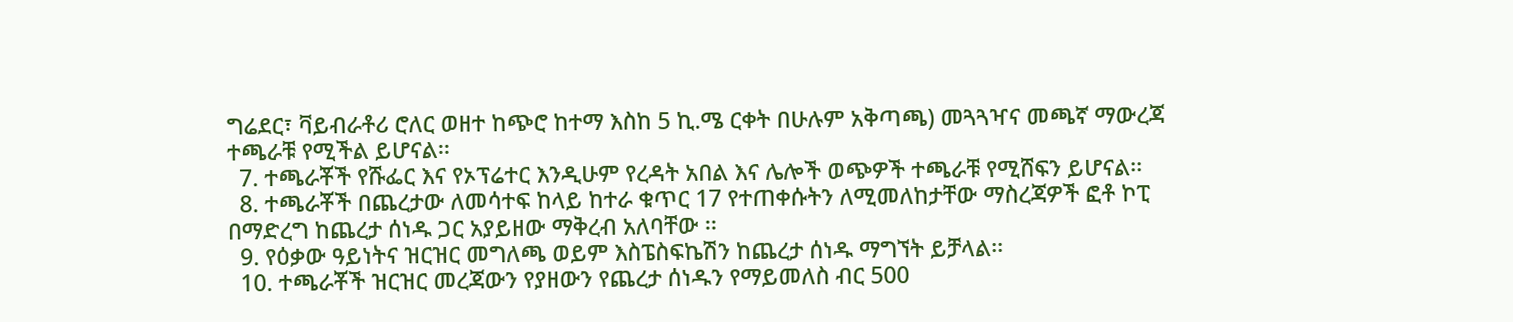ግሬደር፣ ቫይብራቶሪ ሮለር ወዘተ ከጭሮ ከተማ እስከ 5 ኪ.ሜ ርቀት በሁሉም አቅጣጫ) መጓጓዣና መጫኛ ማውረጃ ተጫራቹ የሚችል ይሆናል፡፡
  7. ተጫራቾች የሹፌር እና የኦፕሬተር እንዲሁም የረዳት አበል እና ሌሎች ወጭዎች ተጫራቹ የሚሸፍን ይሆናል፡፡
  8. ተጫራቾች በጨረታው ለመሳተፍ ከላይ ከተራ ቁጥር 17 የተጠቀሱትን ለሚመለከታቸው ማስረጃዎች ፎቶ ኮፒ በማድረግ ከጨረታ ሰነዱ ጋር አያይዘው ማቅረብ አለባቸው ፡፡
  9. የዕቃው ዓይነትና ዝርዝር መግለጫ ወይም እስፔስፍኬሽን ከጨረታ ሰነዱ ማግኘት ይቻላል፡፡
  10. ተጫራቾች ዝርዝር መረጃውን የያዘውን የጨረታ ሰነዱን የማይመለስ ብር 500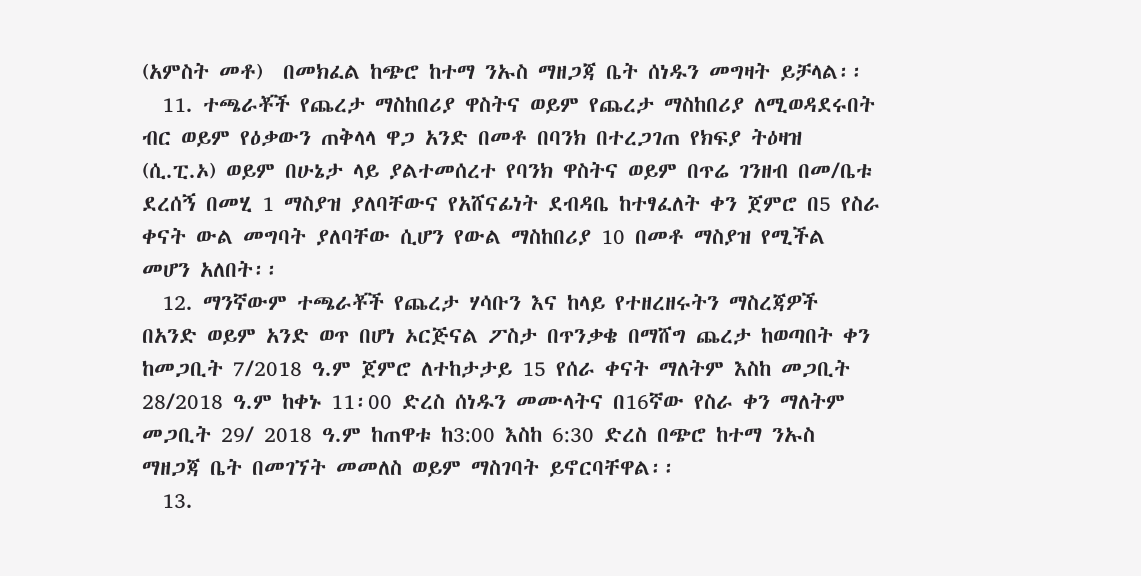(አምስት መቶ)  በመክፈል ከጭሮ ከተማ ንኡስ ማዘጋጃ ቤት ሰነዱን መግዛት ይቻላል፡፡
  11. ተጫራቾች የጨረታ ማስከበሪያ ዋስትና ወይም የጨረታ ማስከበሪያ ለሚወዳደሩበት ብር ወይም የዕቃውን ጠቅላላ ዋጋ አንድ በመቶ በባንክ በተረጋገጠ የክፍያ ትዕዛዝ (ሲ.ፒ.ኦ) ወይም በሁኔታ ላይ ያልተመሰረተ የባንክ ዋስትና ወይም በጥሬ ገንዘብ በመ/ቤቱ ደረሰኝ በመሂ 1 ማስያዝ ያለባቸውና የአሸናፊነት ደብዳቤ ከተፃፈለት ቀን ጀምሮ በ5 የስራ ቀናት ውል መግባት ያለባቸው ሲሆን የውል ማስከበሪያ 10 በመቶ ማስያዝ የሚችል መሆን አለበት፡፡
  12. ማንኛውም ተጫራቾች የጨረታ ሃሳቡን እና ከላይ የተዘረዘሩትን ማስረጃዎች በአንድ ወይም አንድ ወጥ በሆነ ኦርጅናል ፖስታ በጥንቃቄ በማሸግ ጨረታ ከወጣበት ቀን ከመጋቢት 7/2018 ዓ.ም ጀምሮ ለተከታታይ 15 የሰራ ቀናት ማለትም እስከ መጋቢት 28/2018 ዓ.ም ከቀኑ 11፡00 ድረስ ሰነዱን መሙላትና በ16ኛው የስራ ቀን ማለትም መጋቢት 29/ 2018 ዓ.ም ከጠዋቱ ከ3:00 እስከ 6:30 ድረስ በጭሮ ከተማ ንኡስ ማዘጋጃ ቤት በመገኘት መመለስ ወይም ማስገባት ይኖርባቸዋል፡፡
  13.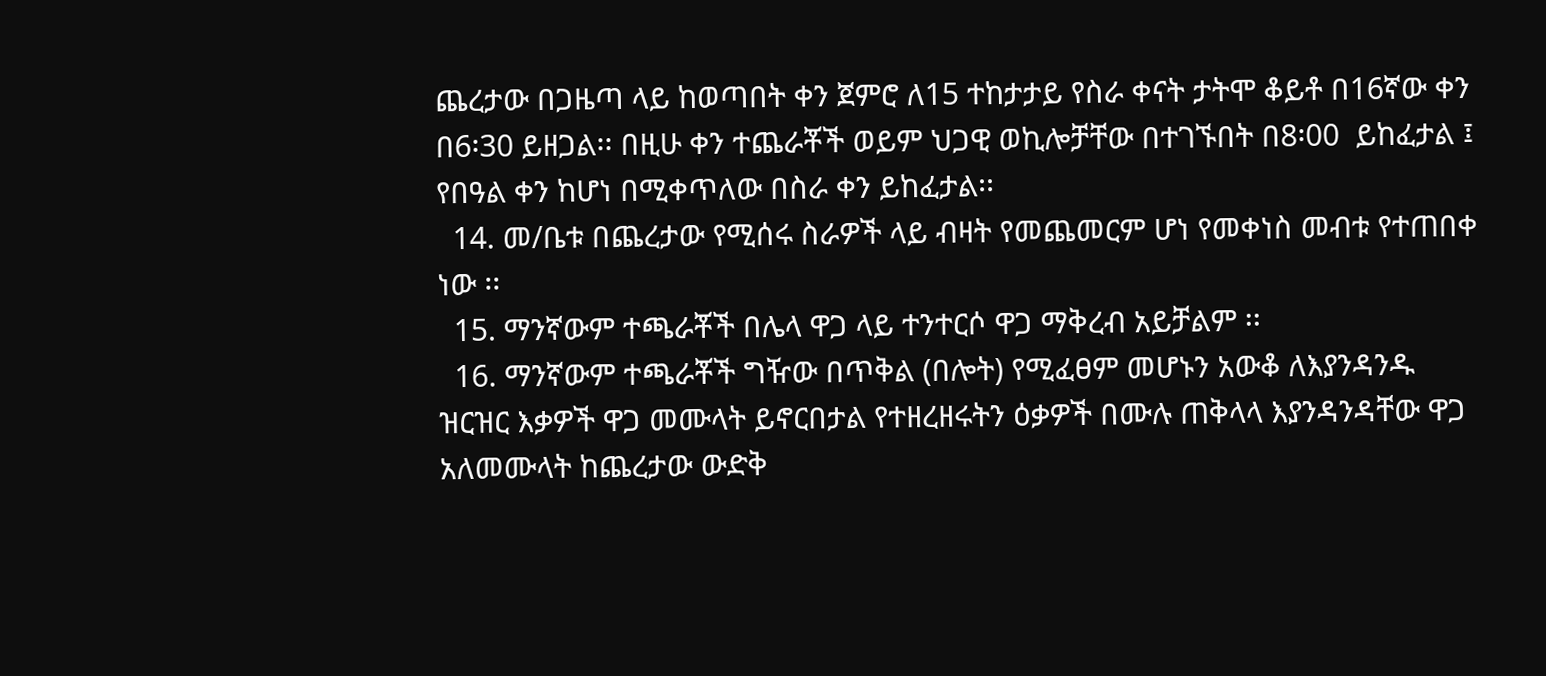ጨረታው በጋዜጣ ላይ ከወጣበት ቀን ጀምሮ ለ15 ተከታታይ የስራ ቀናት ታትሞ ቆይቶ በ16ኛው ቀን በ6፡30 ይዘጋል፡፡ በዚሁ ቀን ተጨራቾች ወይም ህጋዊ ወኪሎቻቸው በተገኙበት በ8፡00  ይከፈታል ፤ የበዓል ቀን ከሆነ በሚቀጥለው በስራ ቀን ይከፈታል፡፡
  14. መ/ቤቱ በጨረታው የሚሰሩ ስራዎች ላይ ብዛት የመጨመርም ሆነ የመቀነስ መብቱ የተጠበቀ ነው ፡፡
  15. ማንኛውም ተጫራቾች በሌላ ዋጋ ላይ ተንተርሶ ዋጋ ማቅረብ አይቻልም ፡፡
  16. ማንኛውም ተጫራቾች ግዥው በጥቅል (በሎት) የሚፈፀም መሆኑን አውቆ ለእያንዳንዱ ዝርዝር እቃዎች ዋጋ መሙላት ይኖርበታል የተዘረዘሩትን ዕቃዎች በሙሉ ጠቅላላ እያንዳንዳቸው ዋጋ አለመሙላት ከጨረታው ውድቅ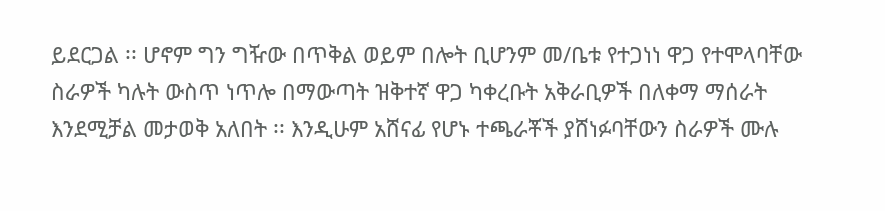ይደርጋል ፡፡ ሆኖም ግን ግዥው በጥቅል ወይም በሎት ቢሆንም መ/ቤቱ የተጋነነ ዋጋ የተሞላባቸው ስራዎች ካሉት ውስጥ ነጥሎ በማውጣት ዝቅተኛ ዋጋ ካቀረቡት አቅራቢዎች በለቀማ ማሰራት እንደሚቻል መታወቅ አለበት ፡፡ እንዲሁም አሸናፊ የሆኑ ተጫራቾች ያሸነፉባቸውን ስራዎች ሙሉ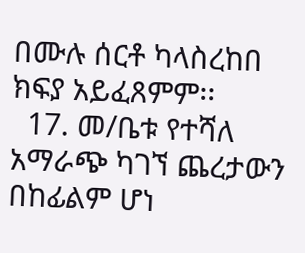በሙሉ ሰርቶ ካላስረከበ ክፍያ አይፈጸምም፡፡
  17. መ/ቤቱ የተሻለ አማራጭ ካገኘ ጨረታውን በከፊልም ሆነ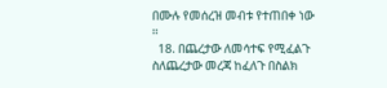በሙሉ የመሰረዝ መብቱ የተጠበቀ ነው ፡፡
  18. በጨረታው ለመሳተፍ የሚፈልጉ ስለጨረታው መረጃ ከፈለጉ በስልክ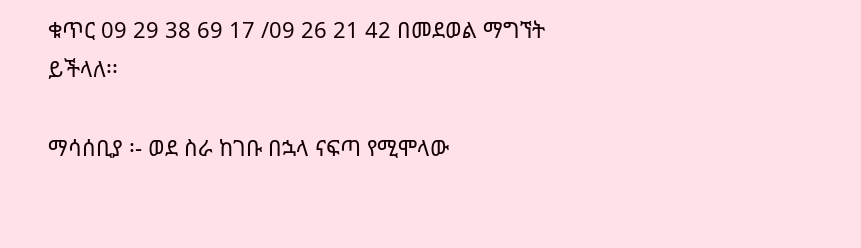ቁጥር 09 29 38 69 17 /09 26 21 42 በመደወል ማግኘት ይችላለ፡፡

ማሳሰቢያ ፡- ወደ ስራ ከገቡ በኋላ ናፍጣ የሚሞላው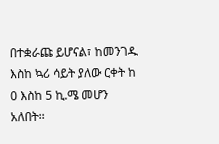በተቋራጩ ይሆናል፣ ከመንገዱ እስከ ኳሪ ሳይት ያለው ርቀት ከ 0 እስከ 5 ኪ.ሜ መሆን አለበት፡፡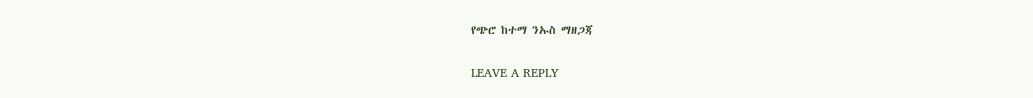የጭሮ ከተማ ንኡስ ማዘጋጃ

LEAVE A REPLY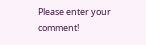Please enter your comment!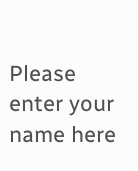Please enter your name here